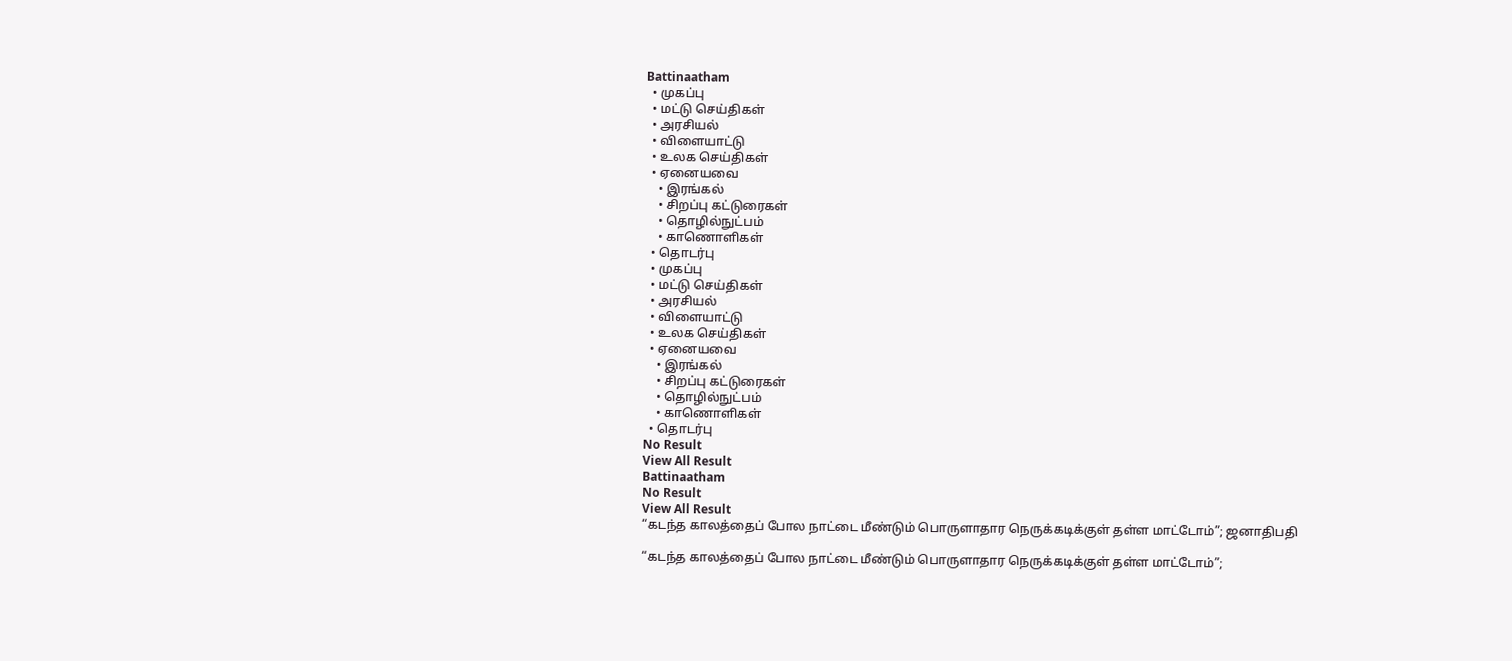Battinaatham
  • முகப்பு
  • மட்டு செய்திகள்
  • அரசியல்
  • விளையாட்டு
  • உலக செய்திகள்
  • ஏனையவை
    • இரங்கல்
    • சிறப்பு கட்டுரைகள்
    • தொழில்நுட்பம்
    • காணொளிகள்
  • தொடர்பு
  • முகப்பு
  • மட்டு செய்திகள்
  • அரசியல்
  • விளையாட்டு
  • உலக செய்திகள்
  • ஏனையவை
    • இரங்கல்
    • சிறப்பு கட்டுரைகள்
    • தொழில்நுட்பம்
    • காணொளிகள்
  • தொடர்பு
No Result
View All Result
Battinaatham
No Result
View All Result
“கடந்த காலத்தைப் போல நாட்டை மீண்டும் பொருளாதார நெருக்கடிக்குள் தள்ள மாட்டோம்”; ஜனாதிபதி

“கடந்த காலத்தைப் போல நாட்டை மீண்டும் பொருளாதார நெருக்கடிக்குள் தள்ள மாட்டோம்”;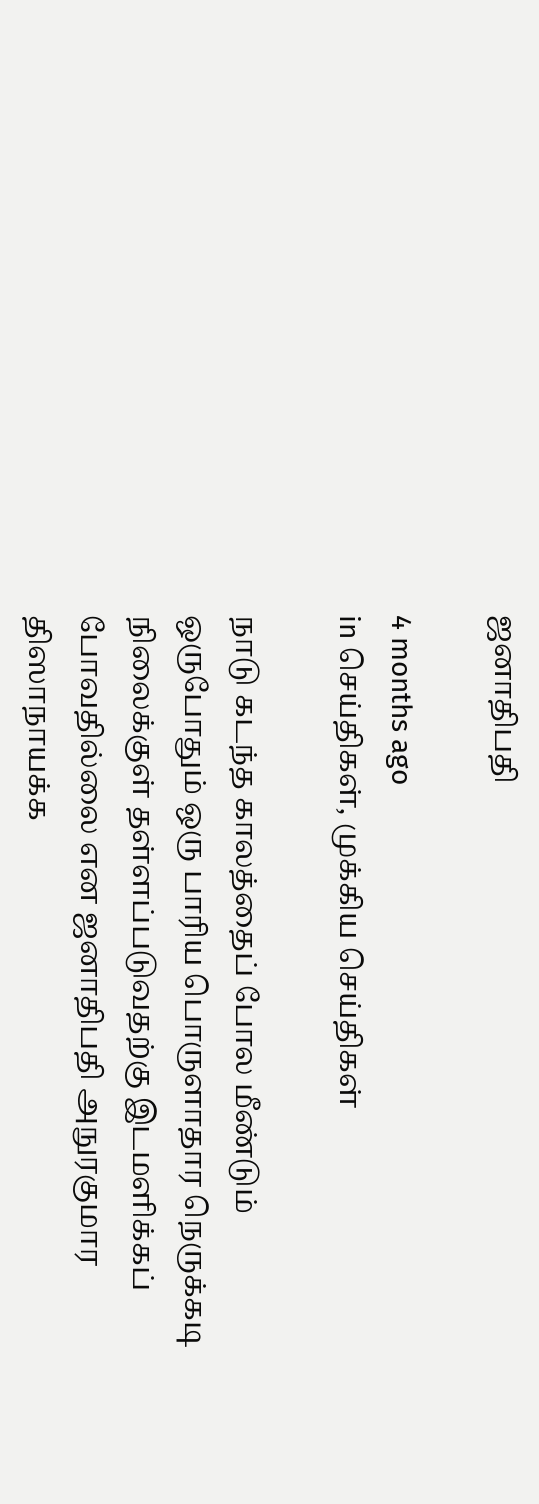ஜனாதிபதி

4 months ago
in செய்திகள், முக்கிய செய்திகள்

நாடு கடந்த காலத்தைப் போல மீண்டும் ஒருபோதும் ஒரு பாரிய பொருளாதார நெருக்கடி நிலைக்குள் தள்ளப்படுவதற்கு இடமளிக்கப் போவதில்லை என ஜனாதிபதி அநுரகுமார திஸாநாயக்க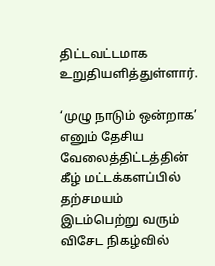திட்டவட்டமாக உறுதியளித்துள்ளார்.

‘முழு நாடும் ஒன்றாக’ எனும் தேசிய வேலைத்திட்டத்தின் கீழ் மட்டக்களப்பில் தற்சமயம் இடம்பெற்று வரும் விசேட நிகழ்வில்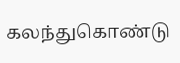கலந்துகொண்டு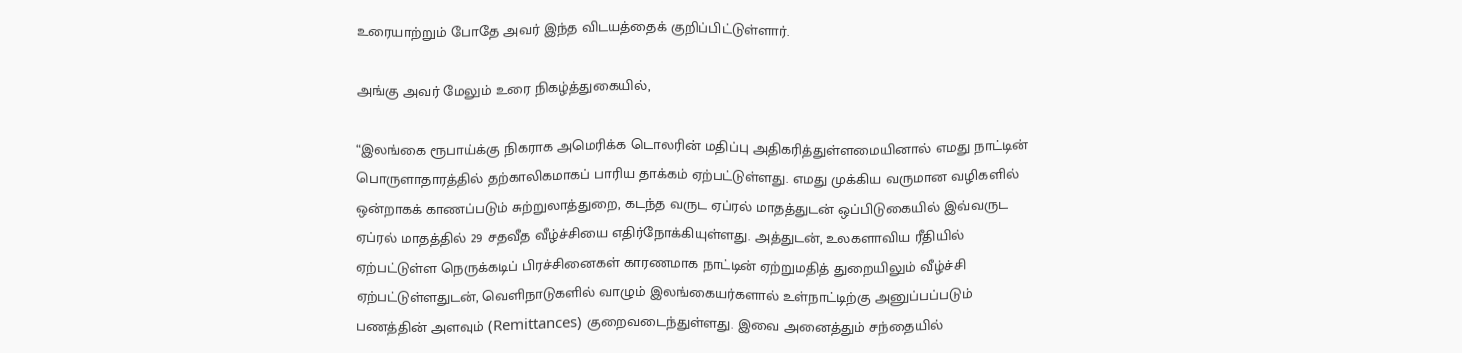உரையாற்றும் போதே அவர் இந்த விடயத்தைக் குறிப்பிட்டுள்ளார்.

அங்கு அவர் மேலும் உரை நிகழ்த்துகையில்,

“இலங்கை ரூபாய்க்கு நிகராக அமெரிக்க டொலரின் மதிப்பு அதிகரித்துள்ளமையினால் எமது நாட்டின் பொருளாதாரத்தில் தற்காலிகமாகப் பாரிய தாக்கம் ஏற்பட்டுள்ளது. எமது முக்கிய வருமான வழிகளில் ஒன்றாகக் காணப்படும் சுற்றுலாத்துறை, கடந்த வருட ஏப்ரல் மாதத்துடன் ஒப்பிடுகையில் இவ்வருட ஏப்ரல் மாதத்தில் 29 சதவீத வீழ்ச்சியை எதிர்நோக்கியுள்ளது. அத்துடன், உலகளாவிய ரீதியில் ஏற்பட்டுள்ள நெருக்கடிப் பிரச்சினைகள் காரணமாக நாட்டின் ஏற்றுமதித் துறையிலும் வீழ்ச்சி ஏற்பட்டுள்ளதுடன், வெளிநாடுகளில் வாழும் இலங்கையர்களால் உள்நாட்டிற்கு அனுப்பப்படும் பணத்தின் அளவும் (Remittances) குறைவடைந்துள்ளது. இவை அனைத்தும் சந்தையில்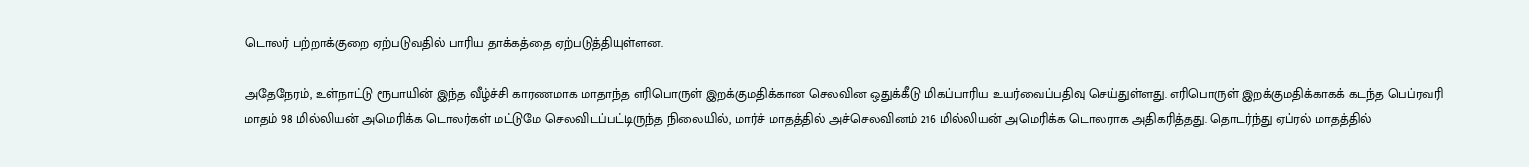டொலர் பற்றாக்குறை ஏற்படுவதில் பாரிய தாக்கத்தை ஏற்படுத்தியுள்ளன.

அதேநேரம், உள்நாட்டு ரூபாயின் இந்த வீழ்ச்சி காரணமாக மாதாந்த எரிபொருள் இறக்குமதிக்கான செலவின ஒதுக்கீடு மிகப்பாரிய உயர்வைப்பதிவு செய்துள்ளது. எரிபொருள் இறக்குமதிக்காகக் கடந்த பெப்ரவரி மாதம் 98 மில்லியன் அமெரிக்க டொலர்கள் மட்டுமே செலவிடப்பட்டிருந்த நிலையில், மார்ச் மாதத்தில் அச்செலவினம் 216 மில்லியன் அமெரிக்க டொலராக அதிகரித்தது. தொடர்ந்து ஏப்ரல் மாதத்தில்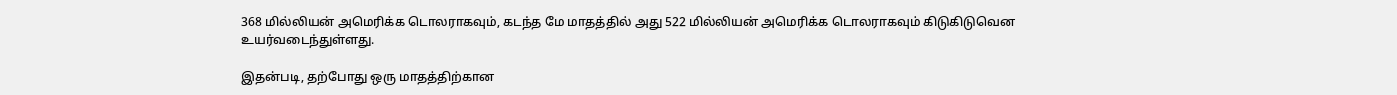368 மில்லியன் அமெரிக்க டொலராகவும், கடந்த மே மாதத்தில் அது 522 மில்லியன் அமெரிக்க டொலராகவும் கிடுகிடுவென உயர்வடைந்துள்ளது.

இதன்படி, தற்போது ஒரு மாதத்திற்கான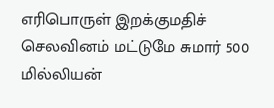எரிபொருள் இறக்குமதிச் செலவினம் மட்டுமே சுமார் 500 மில்லியன்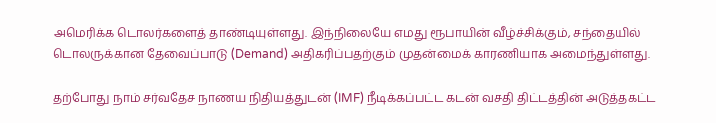அமெரிக்க டொலர்களைத் தாண்டியுள்ளது. இந்நிலையே எமது ரூபாயின் வீழ்ச்சிக்கும், சந்தையில் டொலருக்கான தேவைப்பாடு (Demand) அதிகரிப்பதற்கும் முதன்மைக் காரணியாக அமைந்துள்ளது.

தற்போது நாம் சர்வதேச நாணய நிதியத்துடன் (IMF) நீடிக்கப்பட்ட கடன் வசதி திட்டத்தின் அடுத்தகட்ட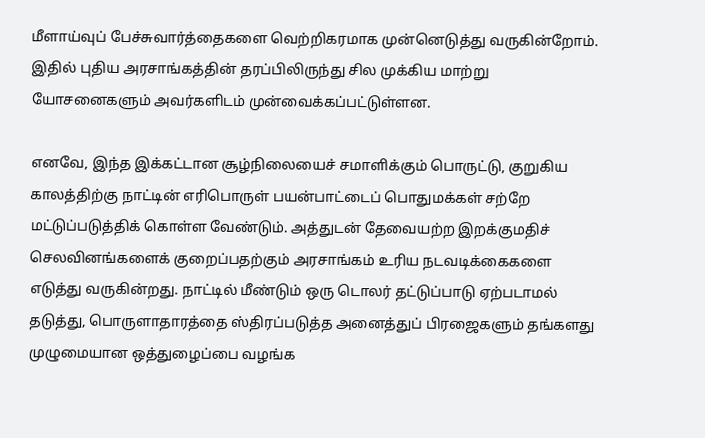மீளாய்வுப் பேச்சுவார்த்தைகளை வெற்றிகரமாக முன்னெடுத்து வருகின்றோம். இதில் புதிய அரசாங்கத்தின் தரப்பிலிருந்து சில முக்கிய மாற்று யோசனைகளும் அவர்களிடம் முன்வைக்கப்பட்டுள்ளன.

எனவே, இந்த இக்கட்டான சூழ்நிலையைச் சமாளிக்கும் பொருட்டு, குறுகிய காலத்திற்கு நாட்டின் எரிபொருள் பயன்பாட்டைப் பொதுமக்கள் சற்றே மட்டுப்படுத்திக் கொள்ள வேண்டும். அத்துடன் தேவையற்ற இறக்குமதிச் செலவினங்களைக் குறைப்பதற்கும் அரசாங்கம் உரிய நடவடிக்கைகளை எடுத்து வருகின்றது. நாட்டில் மீண்டும் ஒரு டொலர் தட்டுப்பாடு ஏற்படாமல் தடுத்து, பொருளாதாரத்தை ஸ்திரப்படுத்த அனைத்துப் பிரஜைகளும் தங்களது முழுமையான ஒத்துழைப்பை வழங்க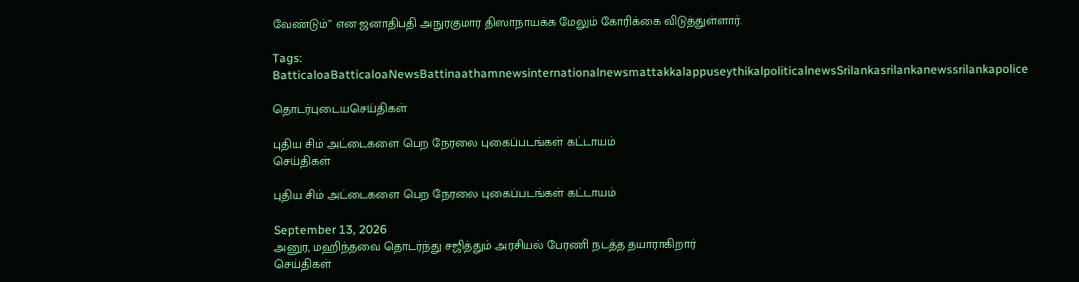வேண்டும்” என ஜனாதிபதி அநுரகுமார திஸாநாயக்க மேலும் கோரிக்கை விடுத்துள்ளார்.

Tags: BatticaloaBatticaloaNewsBattinaathamnewsinternationalnewsmattakkalappuseythikalpoliticalnewsSrilankasrilankanewssrilankapolice

தொடர்புடையசெய்திகள்

புதிய சிம் அட்டைகளை பெற நேரலை புகைப்படங்கள் கட்டாயம்
செய்திகள்

புதிய சிம் அட்டைகளை பெற நேரலை புகைப்படங்கள் கட்டாயம்

September 13, 2026
அனுர, மஹிந்தவை தொடர்ந்து சஜித்தும் அரசியல் பேரணி நடத்த தயாராகிறார்
செய்திகள்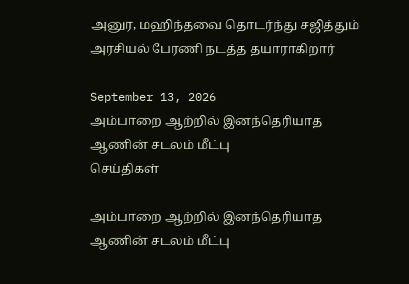அனுர, மஹிந்தவை தொடர்ந்து சஜித்தும் அரசியல் பேரணி நடத்த தயாராகிறார்

September 13, 2026
அம்பாறை ஆற்றில் இனந்தெரியாத ஆணின் சடலம் மீட்பு
செய்திகள்

அம்பாறை ஆற்றில் இனந்தெரியாத ஆணின் சடலம் மீட்பு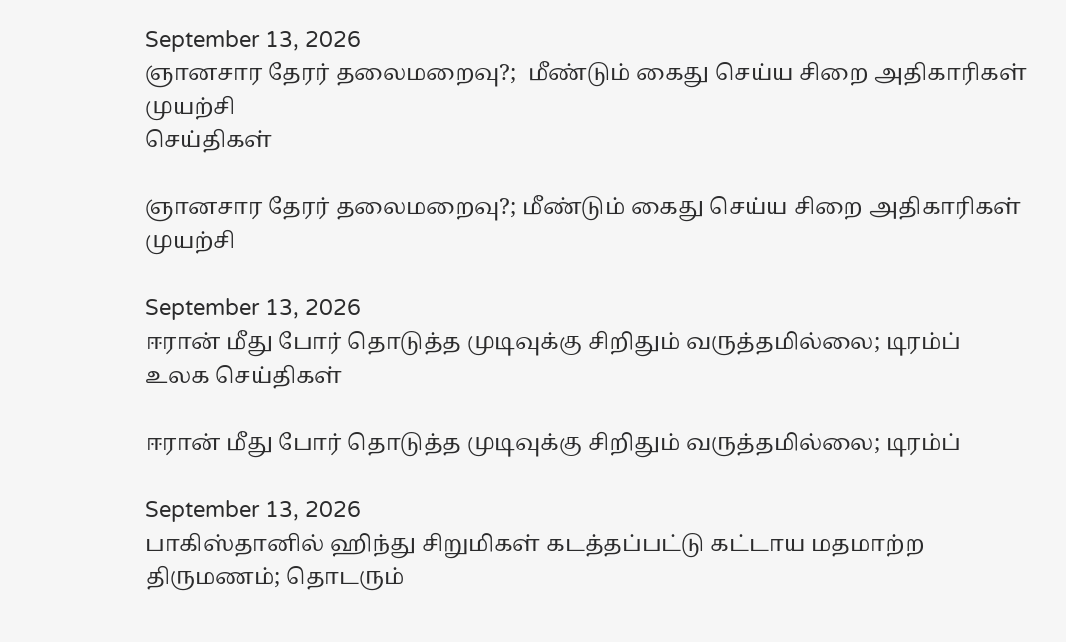September 13, 2026
ஞானசார தேரர் தலைமறைவு?;  மீண்டும் கைது செய்ய சிறை அதிகாரிகள் முயற்சி
செய்திகள்

ஞானசார தேரர் தலைமறைவு?; மீண்டும் கைது செய்ய சிறை அதிகாரிகள் முயற்சி

September 13, 2026
ஈரான் மீது போர் தொடுத்த முடிவுக்கு சிறிதும் வருத்தமில்லை; டிரம்ப்
உலக செய்திகள்

ஈரான் மீது போர் தொடுத்த முடிவுக்கு சிறிதும் வருத்தமில்லை; டிரம்ப்

September 13, 2026
பாகிஸ்தானில் ஹிந்து சிறுமிகள் கடத்தப்பட்டு கட்டாய மதமாற்ற திருமணம்; தொடரும்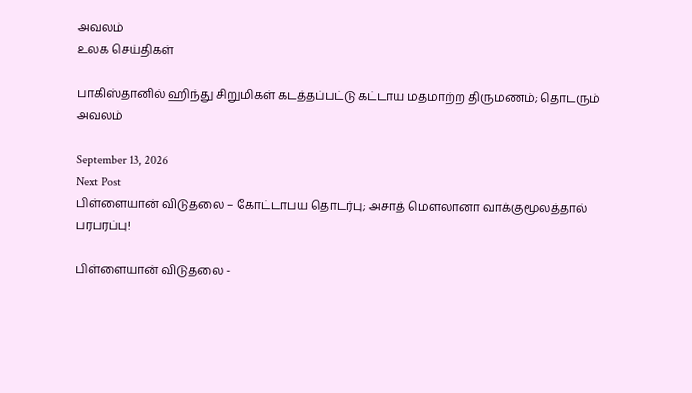அவலம்
உலக செய்திகள்

பாகிஸ்தானில் ஹிந்து சிறுமிகள் கடத்தப்பட்டு கட்டாய மதமாற்ற திருமணம்; தொடரும் அவலம்

September 13, 2026
Next Post
பிள்ளையான் விடுதலை – கோட்டாபய தொடர்பு; அசாத் மௌலானா வாக்குமூலத்தால் பரபரப்பு!

பிள்ளையான் விடுதலை -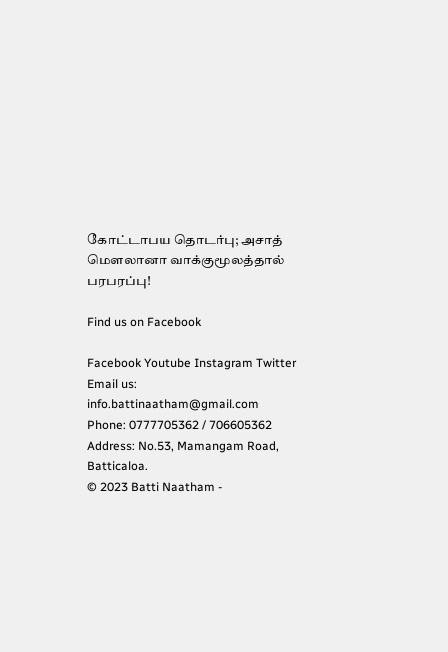கோட்டாபய தொடர்பு; அசாத் மௌலானா வாக்குமூலத்தால் பரபரப்பு!

Find us on Facebook

Facebook Youtube Instagram Twitter
Email us: info.battinaatham@gmail.com
Phone: 0777705362 / 706605362
Address: No.53, Mamangam Road, Batticaloa.
© 2023 Batti Naatham -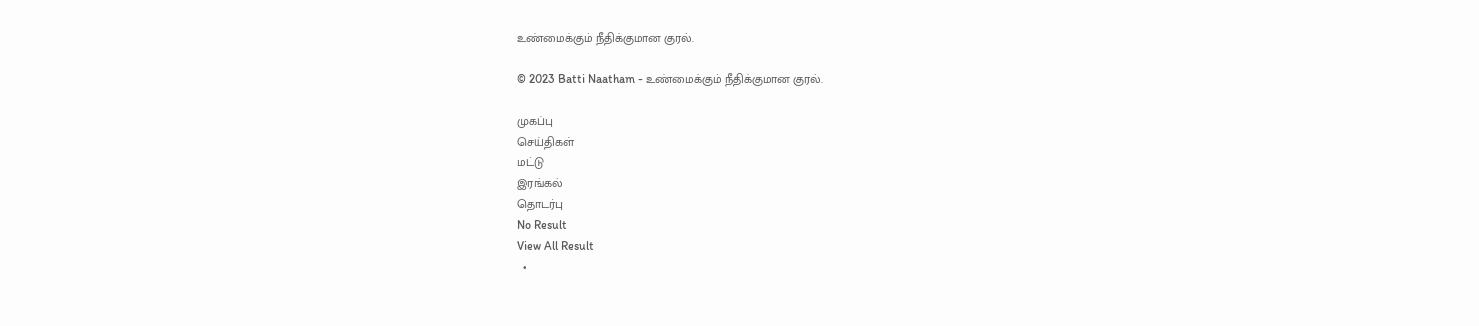உண்மைக்கும் நீதிக்குமான குரல்.

© 2023 Batti Naatham - உண்மைக்கும் நீதிக்குமான குரல்.

முகப்பு
செய்திகள்
மட்டு
இரங்கல்
தொடர்பு
No Result
View All Result
  •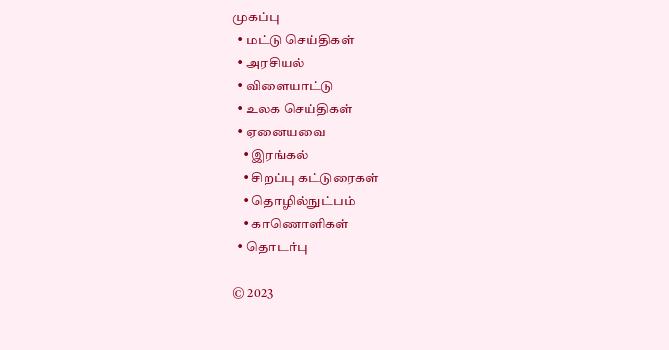முகப்பு
  • மட்டு செய்திகள்
  • அரசியல்
  • விளையாட்டு
  • உலக செய்திகள்
  • ஏனையவை
    • இரங்கல்
    • சிறப்பு கட்டுரைகள்
    • தொழில்நுட்பம்
    • காணொளிகள்
  • தொடர்பு

© 2023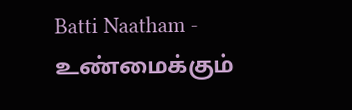Batti Naatham - உண்மைக்கும்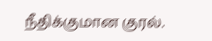நீதிக்குமான குரல்.